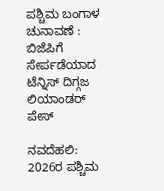ಪಶ್ಚಿಮ ಬಂಗಾಳ ಚುನಾವಣೆ : ಬಿಜೆಪಿಗೆ ಸೇರ್ಪಡೆಯಾದ ಟೆನ್ನಿಸ್ ದಿಗ್ಗಜ ಲಿಯಾಂಡರ್ ಪೇಸ್

ನವದೆಹಲಿ: 2026ರ ಪಶ್ಚಿಮ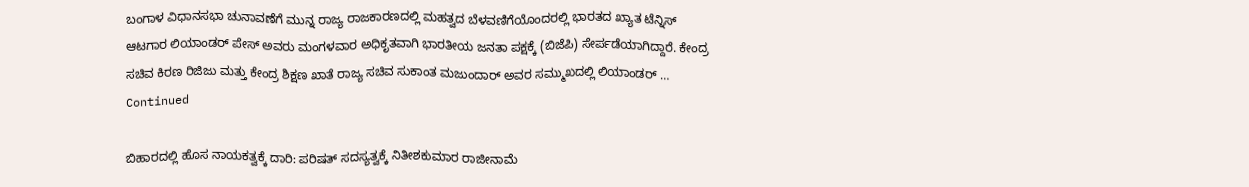ಬಂಗಾಳ ವಿಧಾನಸಭಾ ಚುನಾವಣೆಗೆ ಮುನ್ನ ರಾಜ್ಯ ರಾಜಕಾರಣದಲ್ಲಿ ಮಹತ್ವದ ಬೆಳವಣಿಗೆಯೊಂದರಲ್ಲಿ ಭಾರತದ ಖ್ಯಾತ ಟೆನ್ನಿಸ್ ಆಟಗಾರ ಲಿಯಾಂಡರ್ ಪೇಸ್ ಅವರು ಮಂಗಳವಾರ ಅಧಿಕೃತವಾಗಿ ಭಾರತೀಯ ಜನತಾ ಪಕ್ಷಕ್ಕೆ (ಬಿಜೆಪಿ) ಸೇರ್ಪಡೆಯಾಗಿದ್ದಾರೆ. ಕೇಂದ್ರ ಸಚಿವ ಕಿರಣ ರಿಜಿಜು ಮತ್ತು ಕೇಂದ್ರ ಶಿಕ್ಷಣ ಖಾತೆ ರಾಜ್ಯ ಸಚಿವ ಸುಕಾಂತ ಮಜುಂದಾರ್ ಅವರ ಸಮ್ಮುಖದಲ್ಲಿ ಲಿಯಾಂಡರ್‌ … Continued

ಬಿಹಾರದಲ್ಲಿ ಹೊಸ ನಾಯಕತ್ವಕ್ಕೆ ದಾರಿ: ಪರಿಷತ್ ಸದಸ್ಯತ್ವಕ್ಕೆ ನಿತೀಶಕುಮಾರ ರಾಜೀನಾಮೆ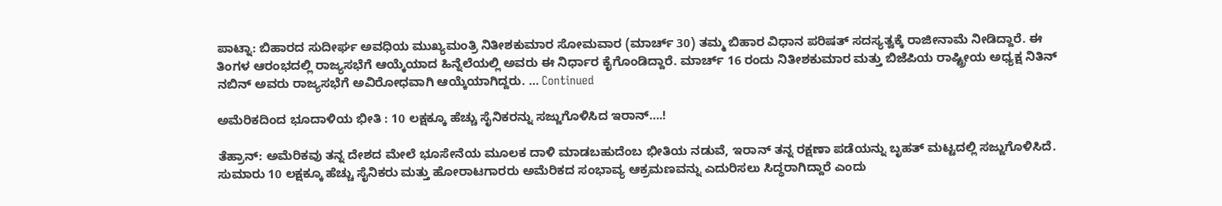ಪಾಟ್ನಾ: ಬಿಹಾರದ ಸುದೀರ್ಘ ಅವಧಿಯ ಮುಖ್ಯಮಂತ್ರಿ ನಿತೀಶಕುಮಾರ ಸೋಮವಾರ (ಮಾರ್ಚ್ 30) ತಮ್ಮ ಬಿಹಾರ ವಿಧಾನ ಪರಿಷತ್ ಸದಸ್ಯತ್ವಕ್ಕೆ ರಾಜೀನಾಮೆ ನೀಡಿದ್ದಾರೆ. ಈ ತಿಂಗಳ ಆರಂಭದಲ್ಲಿ ರಾಜ್ಯಸಭೆಗೆ ಆಯ್ಕೆಯಾದ ಹಿನ್ನೆಲೆಯಲ್ಲಿ ಅವರು ಈ ನಿರ್ಧಾರ ಕೈಗೊಂಡಿದ್ದಾರೆ. ಮಾರ್ಚ್ 16 ರಂದು ನಿತೀಶಕುಮಾರ ಮತ್ತು ಬಿಜೆಪಿಯ ರಾಷ್ಟ್ರೀಯ ಅಧ್ಯಕ್ಷ ನಿತಿನ್ ನಬಿನ್ ಅವರು ರಾಜ್ಯಸಭೆಗೆ ಅವಿರೋಧವಾಗಿ ಆಯ್ಕೆಯಾಗಿದ್ದರು. … Continued

ಅಮೆರಿಕದಿಂದ ಭೂದಾಳಿಯ ಭೀತಿ : 10 ಲಕ್ಷಕ್ಕೂ ಹೆಚ್ಚು ಸೈನಿಕರನ್ನು ಸಜ್ಜುಗೊಳಿಸಿದ ಇರಾನ್….!

ತೆಹ್ರಾನ್: ಅಮೆರಿಕವು ತನ್ನ ದೇಶದ ಮೇಲೆ ಭೂಸೇನೆಯ ಮೂಲಕ ದಾಳಿ ಮಾಡಬಹುದೆಂಬ ಭೀತಿಯ ನಡುವೆ, ಇರಾನ್ ತನ್ನ ರಕ್ಷಣಾ ಪಡೆಯನ್ನು ಬೃಹತ್ ಮಟ್ಟದಲ್ಲಿ ಸಜ್ಜುಗೊಳಿಸಿದೆ. ಸುಮಾರು 10 ಲಕ್ಷಕ್ಕೂ ಹೆಚ್ಚು ಸೈನಿಕರು ಮತ್ತು ಹೋರಾಟಗಾರರು ಅಮೆರಿಕದ ಸಂಭಾವ್ಯ ಆಕ್ರಮಣವನ್ನು ಎದುರಿಸಲು ಸಿದ್ಧರಾಗಿದ್ದಾರೆ ಎಂದು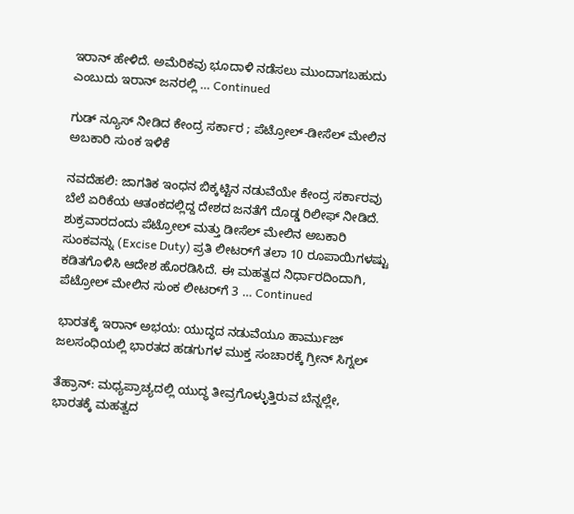ಇರಾನ್ ಹೇಳಿದೆ. ಅಮೆರಿಕವು ಭೂದಾಳಿ ನಡೆಸಲು ಮುಂದಾಗಬಹುದು ಎಂಬುದು ಇರಾನ್ ಜನರಲ್ಲಿ … Continued

ಗುಡ್‌ ನ್ಯೂಸ್‌ ನೀಡಿದ ಕೇಂದ್ರ ಸರ್ಕಾರ ; ಪೆಟ್ರೋಲ್-ಡೀಸೆಲ್ ಮೇಲಿನ ಅಬಕಾರಿ ಸುಂಕ ಇಳಿಕೆ

ನವದೆಹಲಿ: ಜಾಗತಿಕ ಇಂಧನ ಬಿಕ್ಕಟ್ಟಿನ ನಡುವೆಯೇ ಕೇಂದ್ರ ಸರ್ಕಾರವು ಬೆಲೆ ಏರಿಕೆಯ ಆತಂಕದಲ್ಲಿದ್ದ ದೇಶದ ಜನತೆಗೆ ದೊಡ್ಡ ರಿಲೀಫ್‌ ನೀಡಿದೆ. ಶುಕ್ರವಾರದಂದು ಪೆಟ್ರೋಲ್ ಮತ್ತು ಡೀಸೆಲ್ ಮೇಲಿನ ಅಬಕಾರಿ ಸುಂಕವನ್ನು (Excise Duty) ಪ್ರತಿ ಲೀಟರ್‌ಗೆ ತಲಾ 10 ರೂಪಾಯಿಗಳಷ್ಟು ಕಡಿತಗೊಳಿಸಿ ಆದೇಶ ಹೊರಡಿಸಿದೆ. ಈ ಮಹತ್ವದ ನಿರ್ಧಾರದಿಂದಾಗಿ, ಪೆಟ್ರೋಲ್ ಮೇಲಿನ ಸುಂಕ ಲೀಟರ್‌ಗೆ 3 … Continued

ಭಾರತಕ್ಕೆ ಇರಾನ್ ಅಭಯ: ಯುದ್ಧದ ನಡುವೆಯೂ ಹಾರ್ಮುಜ್ ಜಲಸಂಧಿಯಲ್ಲಿ ಭಾರತದ ಹಡಗುಗಳ ಮುಕ್ತ ಸಂಚಾರಕ್ಕೆ ಗ್ರೀನ್ ಸಿಗ್ನಲ್

ತೆಹ್ರಾನ್: ಮಧ್ಯಪ್ರಾಚ್ಯದಲ್ಲಿ ಯುದ್ಧ ತೀವ್ರಗೊಳ್ಳುತ್ತಿರುವ ಬೆನ್ನಲ್ಲೇ, ಭಾರತಕ್ಕೆ ಮಹತ್ವದ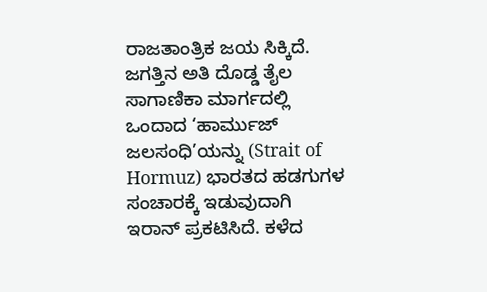ರಾಜತಾಂತ್ರಿಕ ಜಯ ಸಿಕ್ಕಿದೆ. ಜಗತ್ತಿನ ಅತಿ ದೊಡ್ಡ ತೈಲ ಸಾಗಾಣಿಕಾ ಮಾರ್ಗದಲ್ಲಿ ಒಂದಾದ ‘ಹಾರ್ಮುಜ್ ಜಲಸಂಧಿ’ಯನ್ನು (Strait of Hormuz) ಭಾರತದ ಹಡಗುಗಳ ಸಂಚಾರಕ್ಕೆ ಇಡುವುದಾಗಿ ಇರಾನ್ ಪ್ರಕಟಿಸಿದೆ. ಕಳೆದ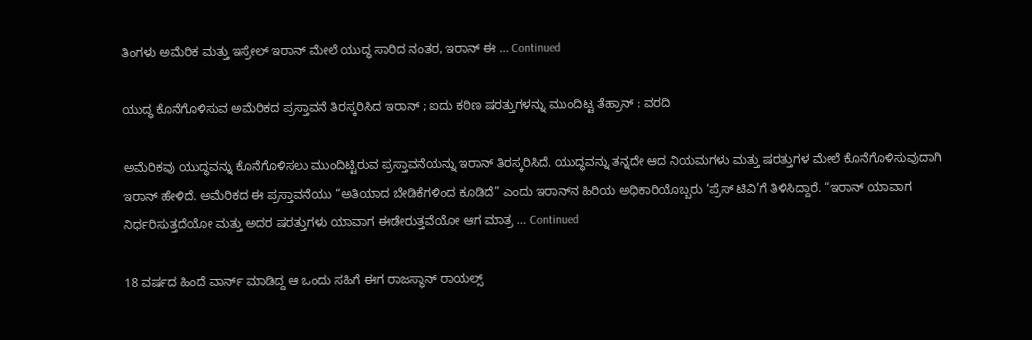ತಿಂಗಳು ಅಮೆರಿಕ ಮತ್ತು ಇಸ್ರೇಲ್ ಇರಾನ್ ಮೇಲೆ ಯುದ್ಧ ಸಾರಿದ ನಂತರ, ಇರಾನ್ ಈ … Continued

ಯುದ್ಧ ಕೊನೆಗೊಳಿಸುವ ಅಮೆರಿಕದ ಪ್ರಸ್ತಾವನೆ ತಿರಸ್ಕರಿಸಿದ ಇರಾನ್ ; ಐದು ಕಠಿಣ ಷರತ್ತುಗಳನ್ನು ಮುಂದಿಟ್ಟ ತೆಹ್ರಾನ್‌ : ವರದಿ

ಅಮೆರಿಕವು ಯುದ್ಧವನ್ನು ಕೊನೆಗೊಳಿಸಲು ಮುಂದಿಟ್ಟಿರುವ ಪ್ರಸ್ತಾವನೆಯನ್ನು ಇರಾನ್ ತಿರಸ್ಕರಿಸಿದೆ. ಯುದ್ಧವನ್ನು ತನ್ನದೇ ಆದ ನಿಯಮಗಳು ಮತ್ತು ಷರತ್ತುಗಳ ಮೇಲೆ ಕೊನೆಗೊಳಿಸುವುದಾಗಿ ಇರಾನ್ ಹೇಳಿದೆ. ಅಮೆರಿಕದ ಈ ಪ್ರಸ್ತಾವನೆಯು “ಅತಿಯಾದ ಬೇಡಿಕೆಗಳಿಂದ ಕೂಡಿದೆ” ಎಂದು ಇರಾನ್‌ನ ಹಿರಿಯ ಅಧಿಕಾರಿಯೊಬ್ಬರು ‘ಪ್ರೆಸ್ ಟಿವಿ’ಗೆ ತಿಳಿಸಿದ್ದಾರೆ. “ಇರಾನ್ ಯಾವಾಗ ನಿರ್ಧರಿಸುತ್ತದೆಯೋ ಮತ್ತು ಅದರ ಷರತ್ತುಗಳು ಯಾವಾಗ ಈಡೇರುತ್ತವೆಯೋ ಆಗ ಮಾತ್ರ … Continued

18 ವರ್ಷದ ಹಿಂದೆ ವಾರ್ನ್‌ ಮಾಡಿದ್ದ ಆ ಒಂದು ಸಹಿಗೆ ಈಗ ರಾಜಸ್ಥಾನ್ ರಾಯಲ್ಸ್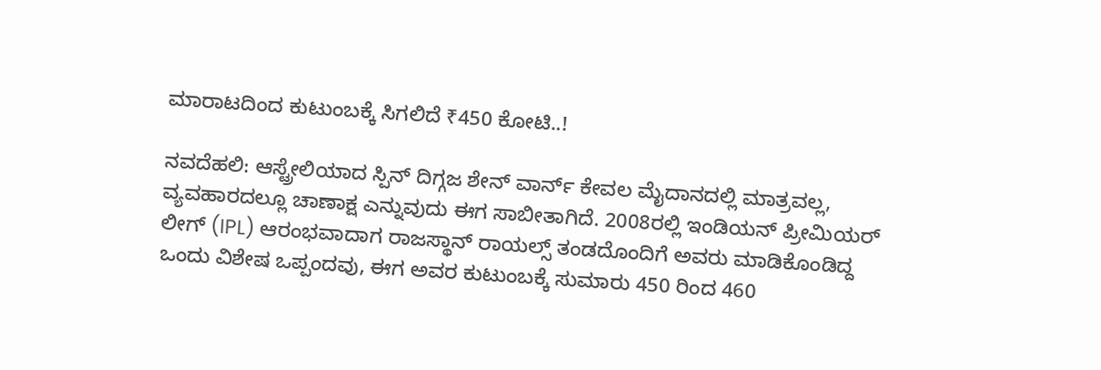ಮಾರಾಟದಿಂದ ಕುಟುಂಬಕ್ಕೆ ಸಿಗಲಿದೆ ₹450 ಕೋಟಿ..!

ನವದೆಹಲಿ: ಆಸ್ಟ್ರೇಲಿಯಾದ ಸ್ಪಿನ್ ದಿಗ್ಗಜ ಶೇನ್ ವಾರ್ನ್ ಕೇವಲ ಮೈದಾನದಲ್ಲಿ ಮಾತ್ರವಲ್ಲ, ವ್ಯವಹಾರದಲ್ಲೂ ಚಾಣಾಕ್ಷ ಎನ್ನುವುದು ಈಗ ಸಾಬೀತಾಗಿದೆ. 2008ರಲ್ಲಿ ಇಂಡಿಯನ್ ಪ್ರೀಮಿಯರ್ ಲೀಗ್ (IPL) ಆರಂಭವಾದಾಗ ರಾಜಸ್ಥಾನ್ ರಾಯಲ್ಸ್ ತಂಡದೊಂದಿಗೆ ಅವರು ಮಾಡಿಕೊಂಡಿದ್ದ ಒಂದು ವಿಶೇಷ ಒಪ್ಪಂದವು, ಈಗ ಅವರ ಕುಟುಂಬಕ್ಕೆ ಸುಮಾರು 450 ರಿಂದ 460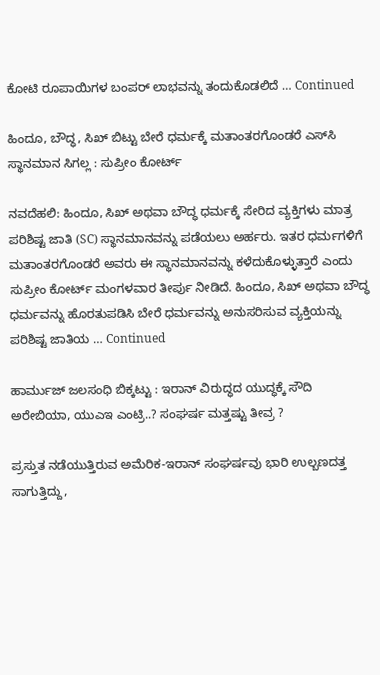ಕೋಟಿ ರೂಪಾಯಿಗಳ ಬಂಪರ್ ಲಾಭವನ್ನು ತಂದುಕೊಡಲಿದೆ … Continued

ಹಿಂದೂ, ಬೌದ್ಧ, ಸಿಖ್‌ ಬಿಟ್ಟು ಬೇರೆ ಧರ್ಮಕ್ಕೆ ಮತಾಂತರಗೊಂಡರೆ ಎಸ್‌ಸಿ ಸ್ಥಾನಮಾನ ಸಿಗಲ್ಲ : ಸುಪ್ರೀಂ ಕೋರ್ಟ್

ನವದೆಹಲಿ: ಹಿಂದೂ, ಸಿಖ್ ಅಥವಾ ಬೌದ್ಧ ಧರ್ಮಕ್ಕೆ ಸೇರಿದ ವ್ಯಕ್ತಿಗಳು ಮಾತ್ರ ಪರಿಶಿಷ್ಟ ಜಾತಿ (SC) ಸ್ಥಾನಮಾನವನ್ನು ಪಡೆಯಲು ಅರ್ಹರು. ಇತರ ಧರ್ಮಗಳಿಗೆ ಮತಾಂತರಗೊಂಡರೆ ಅವರು ಈ ಸ್ಥಾನಮಾನವನ್ನು ಕಳೆದುಕೊಳ್ಳುತ್ತಾರೆ ಎಂದು ಸುಪ್ರೀಂ ಕೋರ್ಟ್ ಮಂಗಳವಾರ ತೀರ್ಪು ನೀಡಿದೆ. ಹಿಂದೂ, ಸಿಖ್ ಅಥವಾ ಬೌದ್ಧ ಧರ್ಮವನ್ನು ಹೊರತುಪಡಿಸಿ ಬೇರೆ ಧರ್ಮವನ್ನು ಅನುಸರಿಸುವ ವ್ಯಕ್ತಿಯನ್ನು ಪರಿಶಿಷ್ಟ ಜಾತಿಯ … Continued

ಹಾರ್ಮುಜ್ ಜಲಸಂಧಿ ಬಿಕ್ಕಟ್ಟು : ಇರಾನ್ ವಿರುದ್ಧದ ಯುದ್ಧಕ್ಕೆ ಸೌದಿ ಅರೇಬಿಯಾ, ಯುಎಇ ಎಂಟ್ರಿ..? ಸಂಘರ್ಷ ಮತ್ತಷ್ಟು ತೀವ್ರ ?

ಪ್ರಸ್ತುತ ನಡೆಯುತ್ತಿರುವ ಅಮೆರಿಕ-ಇರಾನ್ ಸಂಘರ್ಷವು ಭಾರಿ ಉಲ್ಬಣದತ್ತ ಸಾಗುತ್ತಿದ್ದು,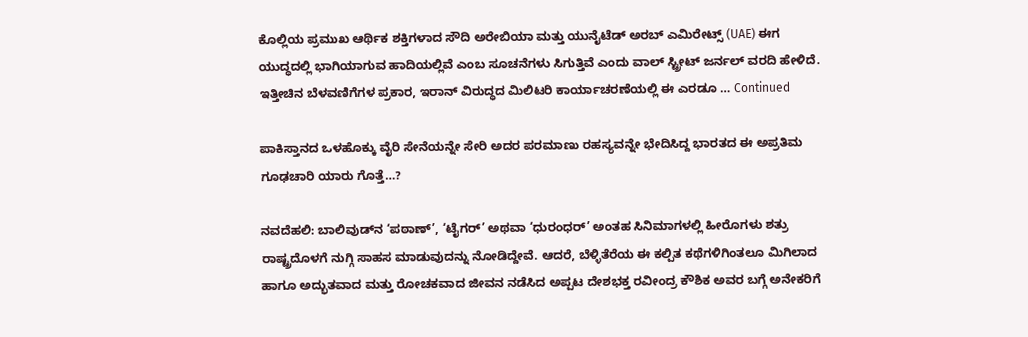ಕೊಲ್ಲಿಯ ಪ್ರಮುಖ ಆರ್ಥಿಕ ಶಕ್ತಿಗಳಾದ ಸೌದಿ ಅರೇಬಿಯಾ ಮತ್ತು ಯುನೈಟೆಡ್ ಅರಬ್ ಎಮಿರೇಟ್ಸ್ (UAE) ಈಗ ಯುದ್ಧದಲ್ಲಿ ಭಾಗಿಯಾಗುವ ಹಾದಿಯಲ್ಲಿವೆ ಎಂಬ ಸೂಚನೆಗಳು ಸಿಗುತ್ತಿವೆ ಎಂದು ವಾಲ್ ಸ್ಟ್ರೀಟ್ ಜರ್ನಲ್ ವರದಿ ಹೇಳಿದೆ. ಇತ್ತೀಚಿನ ಬೆಳವಣಿಗೆಗಳ ಪ್ರಕಾರ, ಇರಾನ್ ವಿರುದ್ಧದ ಮಿಲಿಟರಿ ಕಾರ್ಯಾಚರಣೆಯಲ್ಲಿ ಈ ಎರಡೂ … Continued

ಪಾಕಿಸ್ತಾನದ ಒಳಹೊಕ್ಕು ವೈರಿ ಸೇನೆಯನ್ನೇ ಸೇರಿ ಅದರ ಪರಮಾಣು ರಹಸ್ಯವನ್ನೇ ಭೇದಿಸಿದ್ದ ಭಾರತದ ಈ ಅಪ್ರತಿಮ ಗೂಢಚಾರಿ ಯಾರು ಗೊತ್ತೆ…?

ನವದೆಹಲಿ: ಬಾಲಿವುಡ್‌ನ ‘ಪಠಾಣ್’, ‘ಟೈಗರ್’ ಅಥವಾ ‘ಧುರಂಧರ್’ ಅಂತಹ ಸಿನಿಮಾಗಳಲ್ಲಿ ಹೀರೊಗಳು ಶತ್ರು ರಾಷ್ಟ್ರದೊಳಗೆ ನುಗ್ಗಿ ಸಾಹಸ ಮಾಡುವುದನ್ನು ನೋಡಿದ್ದೇವೆ. ಆದರೆ, ಬೆಳ್ಳಿತೆರೆಯ ಈ ಕಲ್ಪಿತ ಕಥೆಗಳಿಗಿಂತಲೂ ಮಿಗಿಲಾದ ಹಾಗೂ ಅದ್ಭುತವಾದ ಮತ್ತು ರೋಚಕವಾದ ಜೀವನ ನಡೆಸಿದ ಅಪ್ಪಟ ದೇಶಭಕ್ತ ರವೀಂದ್ರ ಕೌಶಿಕ ಅವರ ಬಗ್ಗೆ ಅನೇಕರಿಗೆ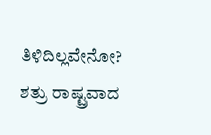ತಿಳಿದಿಲ್ಲವೇನೋ? ಶತ್ರು ರಾಷ್ಟ್ರವಾದ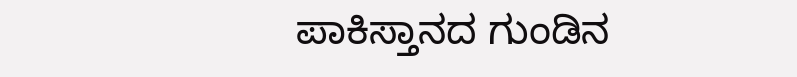ಪಾಕಿಸ್ತಾನದ ಗುಂಡಿನ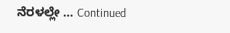ನೆರಳಲ್ಲೇ … Continued